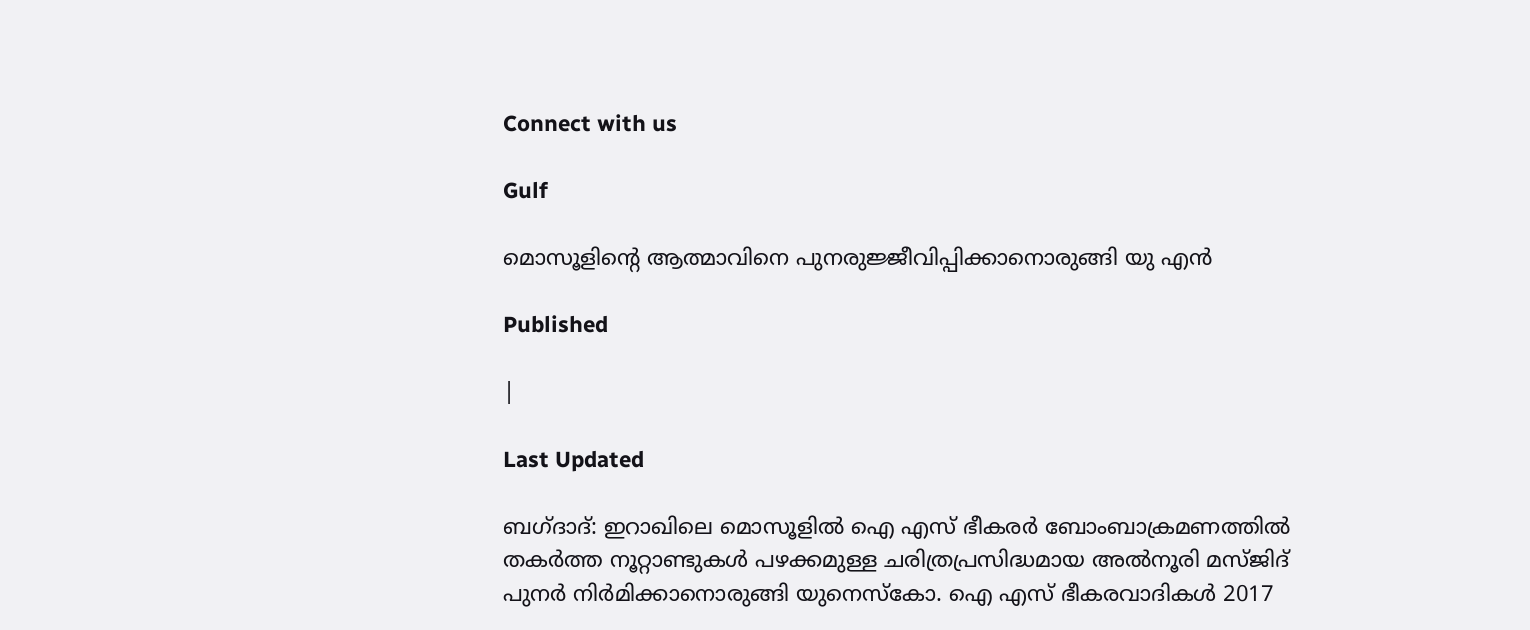Connect with us

Gulf

മൊസൂളിന്റെ ആത്മാവിനെ പുനരുജ്ജീവിപ്പിക്കാനൊരുങ്ങി യു എന്‍

Published

|

Last Updated

ബഗ്ദാദ്: ഇറാഖിലെ മൊസൂളില്‍ ഐ എസ് ഭീകരര്‍ ബോംബാക്രമണത്തില്‍ തകര്‍ത്ത നൂറ്റാണ്ടുകള്‍ പഴക്കമുള്ള ചരിത്രപ്രസിദ്ധമായ അല്‍നൂരി മസ്ജിദ് പുനര്‍ നിര്‍മിക്കാനൊരുങ്ങി യുനെസ്‌കോ. ഐ എസ് ഭീകരവാദികള്‍ 2017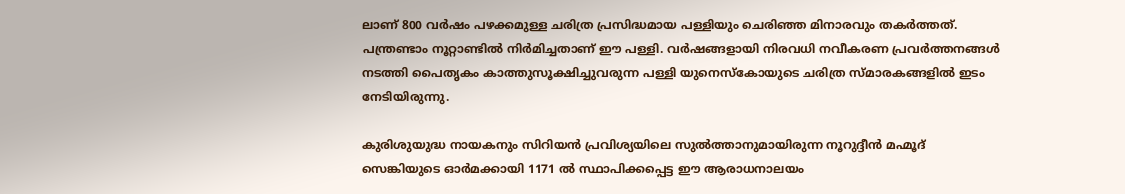ലാണ് 800 വര്‍ഷം പഴക്കമുള്ള ചരിത്ര പ്രസിദ്ധമായ പള്ളിയും ചെരിഞ്ഞ മിനാരവും തകര്‍ത്തത്. പന്ത്രണ്ടാം നൂറ്റാണ്ടില്‍ നിര്‍മിച്ചതാണ് ഈ പള്ളി. വര്‍ഷങ്ങളായി നിരവധി നവീകരണ പ്രവര്‍ത്തനങ്ങള്‍ നടത്തി പൈതൃകം കാത്തുസൂക്ഷിച്ചുവരുന്ന പള്ളി യുനെസ്‌കോയുടെ ചരിത്ര സ്മാരകങ്ങളില്‍ ഇടം നേടിയിരുന്നു.

കുരിശുയുദ്ധ നായകനും സിറിയന്‍ പ്രവിശ്യയിലെ സുല്‍ത്താനുമായിരുന്ന നൂറുദ്ദീന്‍ മഹ്മൂദ് സെങ്കിയുടെ ഓര്‍മക്കായി 1171 ല്‍ സ്ഥാപിക്കപ്പെട്ട ഈ ആരാധനാലയം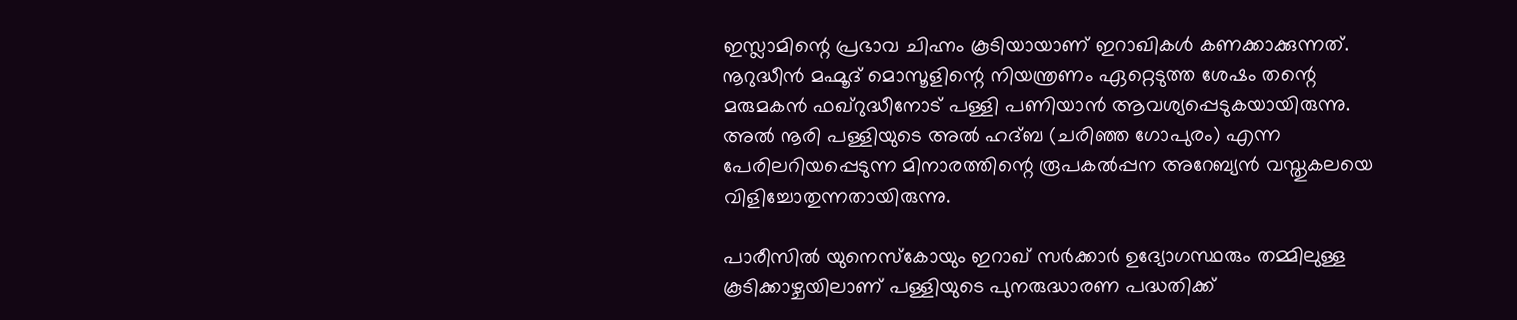ഇസ്ലാമിന്റെ പ്രഭാവ ചിഹ്നം കൂടിയായാണ് ഇറാഖികള്‍ കണക്കാക്കുന്നത്. നൂറുദ്ധീന്‍ മഹ്മൂദ് മൊസൂളിന്റെ നിയന്ത്രണം ഏറ്റെടുത്ത ശേഷം തന്റെ മരുമകന്‍ ഫഖ്റുദ്ധീനോട് പള്ളി പണിയാന്‍ ആവശ്യപ്പെടുകയായിരുന്നു. അല്‍ നൂരി പള്ളിയുടെ അല്‍ ഹദ്ബ (ചരിഞ്ഞ ഗോപുരം) എന്ന പേരിലറിയപ്പെടുന്ന മിനാരത്തിന്റെ രൂപകല്‍പ്പന അറേബ്യന്‍ വസ്തുകലയെ വിളിച്ചോതുന്നതായിരുന്നു.

പാരീസില്‍ യുനെസ്‌കോയും ഇറാഖ് സര്‍ക്കാര്‍ ഉദ്യോഗസ്ഥരും തമ്മിലുള്ള കൂടിക്കാഴ്ചയിലാണ് പള്ളിയുടെ പുനരുദ്ധാരണ പദ്ധതിക്ക്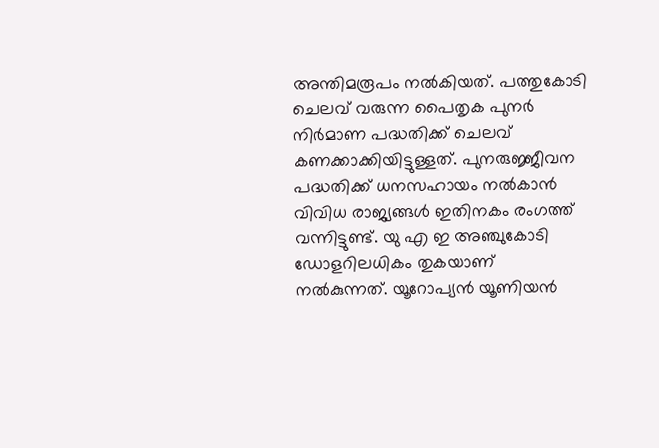അന്തിമരൂപം നല്‍കിയത്. പത്തുകോടി ചെലവ് വരുന്ന പൈതൃക പുനര്‍ നിര്‍മാണ പദ്ധതിക്ക് ചെലവ് കണക്കാക്കിയിട്ടുള്ളത്. പുനരുജ്ജീവന പദ്ധതിക്ക് ധനസഹായം നല്‍കാന്‍ വിവിധ രാജ്യങ്ങള്‍ ഇതിനകം രംഗത്ത് വന്നിട്ടുണ്ട്. യു എ ഇ അഞ്ചുകോടി ഡോളറിലധികം തുകയാണ് നല്‍കുന്നത്. യൂറോപ്യന്‍ യൂണിയന്‍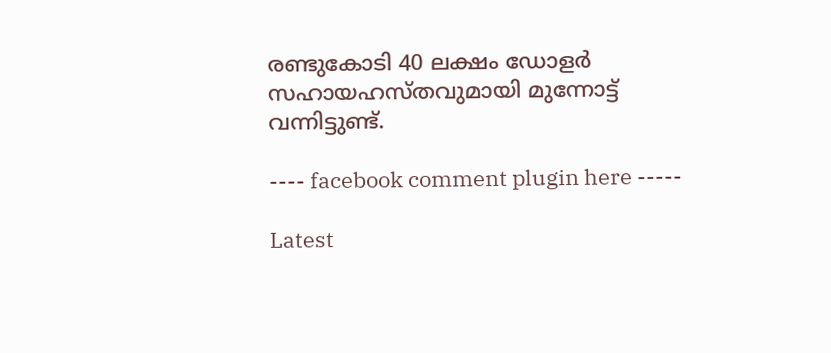രണ്ടുകോടി 40 ലക്ഷം ഡോളര്‍ സഹായഹസ്തവുമായി മുന്നോട്ട് വന്നിട്ടുണ്ട്.

---- facebook comment plugin here -----

Latest